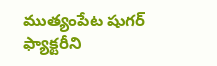ముత్యంపేట షుగర్ ఫ్యాక్టరీని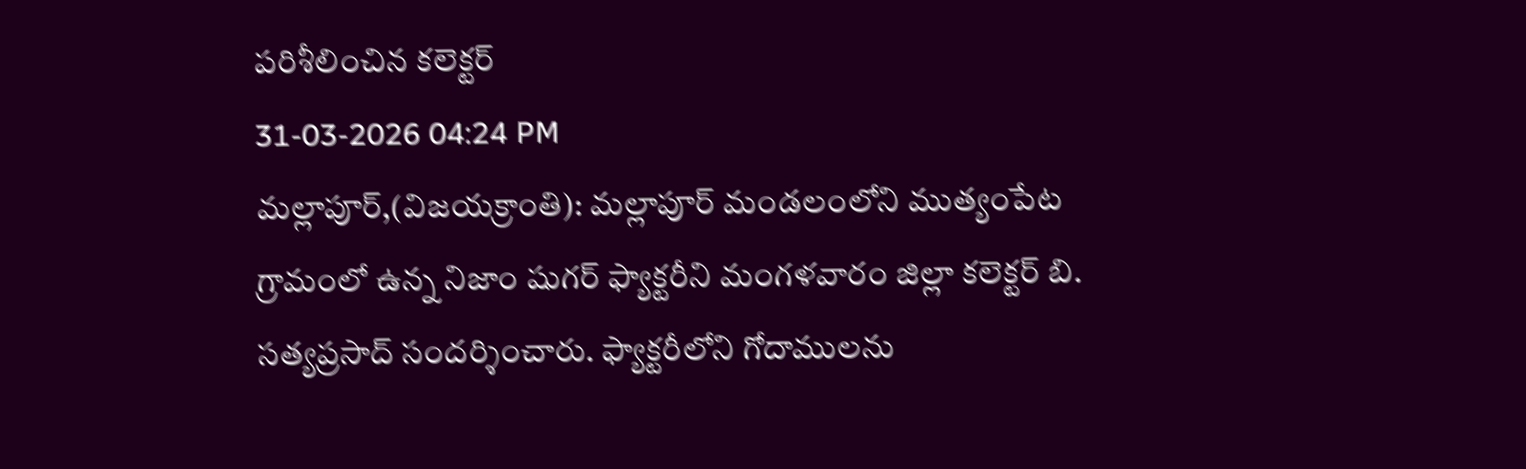పరిశీలించిన కలెక్టర్
31-03-2026 04:24 PM
మల్లాపూర్,(విజయక్రాంతి): మల్లాపూర్ మండలంలోని ముత్యంపేట గ్రామంలో ఉన్న నిజాం షుగర్ ఫ్యాక్టరీని మంగళవారం జిల్లా కలెక్టర్ బి. సత్యప్రసాద్ సందర్శించారు. ఫ్యాక్టరీలోని గోదాములను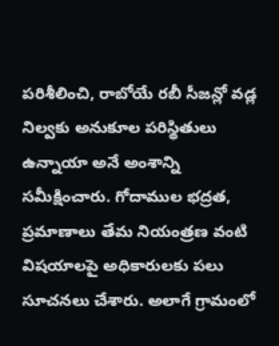పరిశీలించి, రాబోయే రబీ సీజన్లో వడ్ల నిల్వకు అనుకూల పరిస్థితులు ఉన్నాయా అనే అంశాన్ని సమీక్షించారు. గోదాముల భద్రత, ప్రమాణాలు తేమ నియంత్రణ వంటి విషయాలపై అధికారులకు పలు సూచనలు చేశారు. అలాగే గ్రామంలో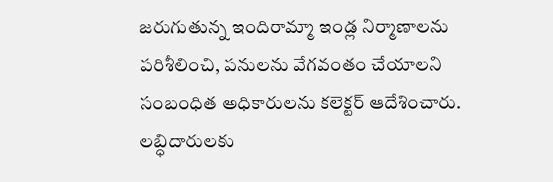జరుగుతున్న ఇందిరామ్మా ఇండ్ల నిర్మాణాలను పరిశీలించి, పనులను వేగవంతం చేయాలని సంబంధిత అధికారులను కలెక్టర్ ఆదేశించారు. లబ్ధిదారులకు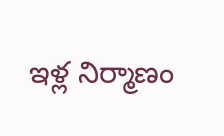ఇళ్ల నిర్మాణం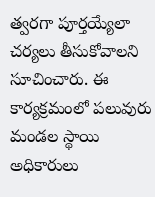త్వరగా పూర్తయ్యేలా చర్యలు తీసుకోవాలని సూచించారు. ఈ కార్యక్రమంలో పలువురు మండల స్థాయి అధికారులు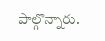పాల్గొన్నారు.